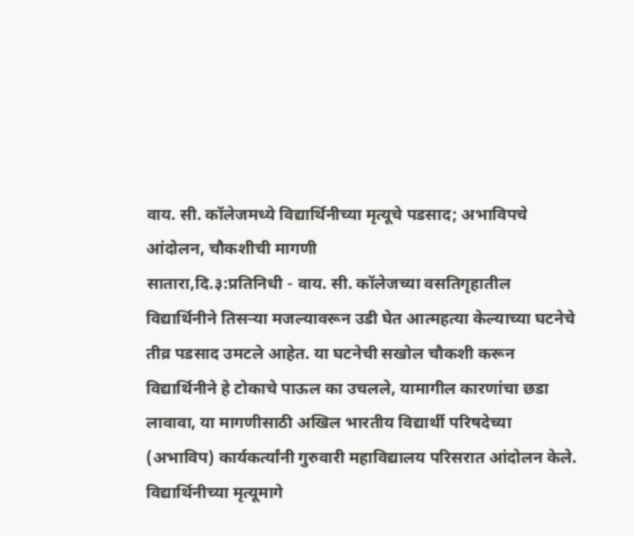वाय. सी. कॉलेजमध्ये विद्यार्थिनीच्या मृत्यूचे पडसाद; अभाविपचे आंदोलन, चौकशीची मागणी
सातारा,दि.३:प्रतिनिधी - वाय. सी. कॉलेजच्या वसतिगृहातील विद्यार्थिनीने तिसऱ्या मजल्यावरून उडी घेत आत्महत्या केल्याच्या घटनेचे तीव्र पडसाद उमटले आहेत. या घटनेची सखोल चौकशी करून विद्यार्थिनीने हे टोकाचे पाऊल का उचलले, यामागील कारणांचा छडा लावावा, या मागणीसाठी अखिल भारतीय विद्यार्थी परिषदेच्या (अभाविप) कार्यकर्त्यांनी गुरुवारी महाविद्यालय परिसरात आंदोलन केले.
विद्यार्थिनीच्या मृत्यूमागे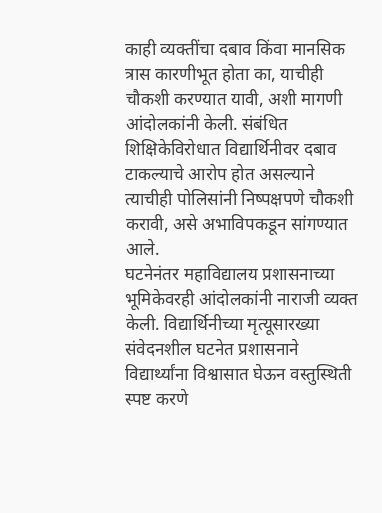काही व्यक्तींचा दबाव किंवा मानसिक त्रास कारणीभूत होता का, याचीही चौकशी करण्यात यावी, अशी मागणी आंदोलकांनी केली. संबंधित शिक्षिकेविरोधात विद्यार्थिनीवर दबाव टाकल्याचे आरोप होत असल्याने त्याचीही पोलिसांनी निष्पक्षपणे चौकशी करावी, असे अभाविपकडून सांगण्यात आले.
घटनेनंतर महाविद्यालय प्रशासनाच्या भूमिकेवरही आंदोलकांनी नाराजी व्यक्त केली. विद्यार्थिनीच्या मृत्यूसारख्या संवेदनशील घटनेत प्रशासनाने विद्यार्थ्यांना विश्वासात घेऊन वस्तुस्थिती स्पष्ट करणे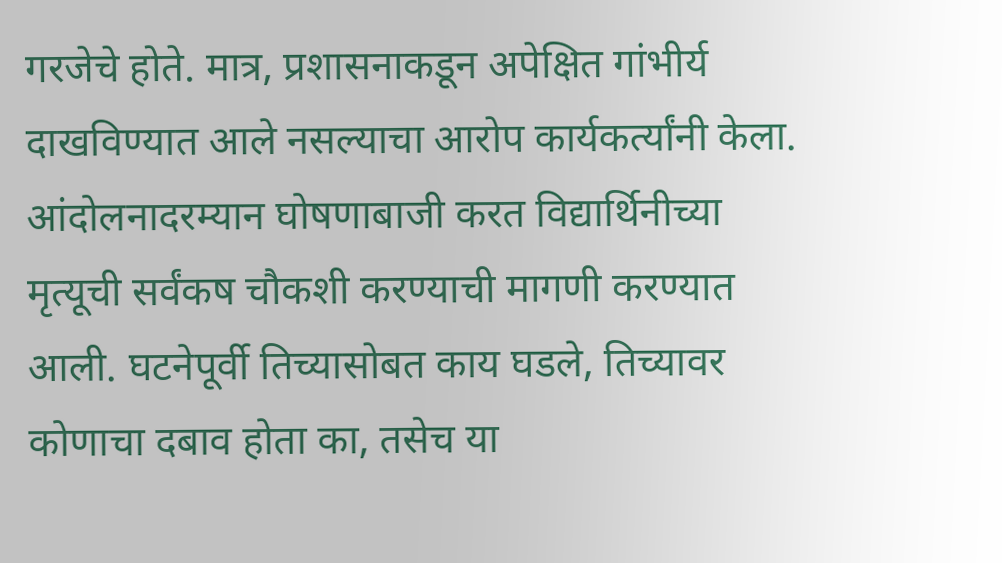गरजेचे होते. मात्र, प्रशासनाकडून अपेक्षित गांभीर्य दाखविण्यात आले नसल्याचा आरोप कार्यकर्त्यांनी केला.
आंदोलनादरम्यान घोषणाबाजी करत विद्यार्थिनीच्या मृत्यूची सर्वंकष चौकशी करण्याची मागणी करण्यात आली. घटनेपूर्वी तिच्यासोबत काय घडले, तिच्यावर कोणाचा दबाव होता का, तसेच या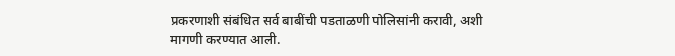प्रकरणाशी संबंधित सर्व बाबींची पडताळणी पोलिसांनी करावी, अशी मागणी करण्यात आली.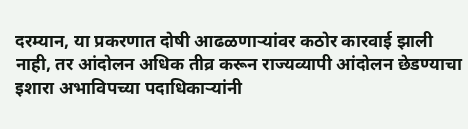दरम्यान, या प्रकरणात दोषी आढळणाऱ्यांवर कठोर कारवाई झाली नाही, तर आंदोलन अधिक तीव्र करून राज्यव्यापी आंदोलन छेडण्याचा इशारा अभाविपच्या पदाधिकाऱ्यांनी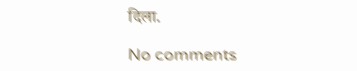दिला.

No comments